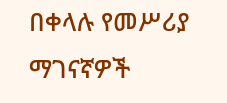በቀላሉ የመሥሪያ ማገናኛዎች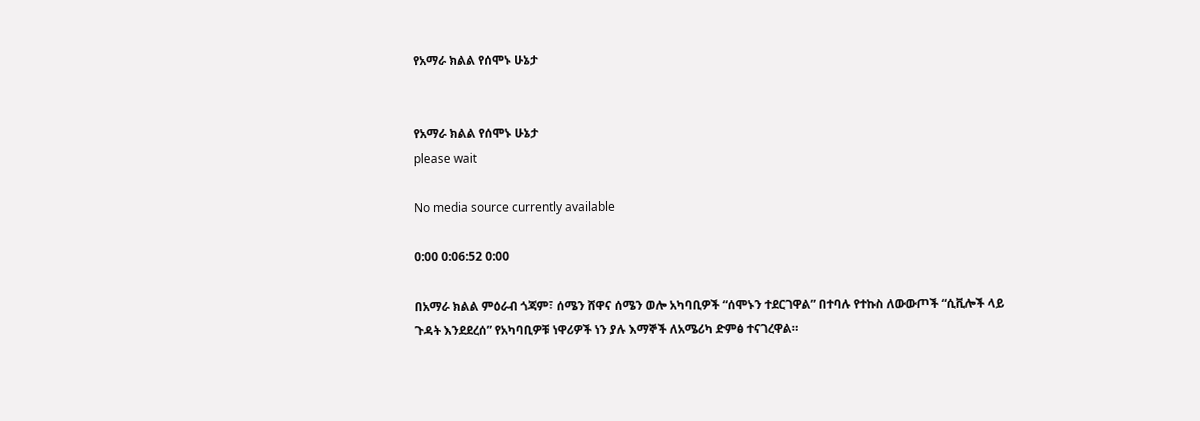የአማራ ክልል የሰሞኑ ሁኔታ


የአማራ ክልል የሰሞኑ ሁኔታ
please wait

No media source currently available

0:00 0:06:52 0:00

በአማራ ክልል ምዕራብ ጎጃም፣ ሰሜን ሸዋና ሰሜን ወሎ አካባቢዎች “ሰሞኑን ተደርገዋል” በተባሉ የተኩስ ለውውጦች “ሲቪሎች ላይ ጉዳት እንደደረሰ” የአካባቢዎቹ ነዋሪዎች ነን ያሉ እማኞች ለአሜሪካ ድምፅ ተናገረዋል።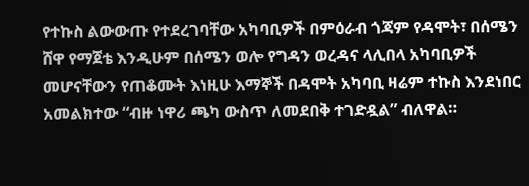የተኩስ ልውውጡ የተደረገባቸው አካባቢዎች በምዕራብ ጎጃም የዳሞት፣ በሰሜን ሸዋ የማጀቴ እንዲሁም በሰሜን ወሎ የግዳን ወረዳና ላሊበላ አካባቢዎች መሆናቸውን የጠቆሙት እነዚሁ እማኞች በዳሞት አካባቢ ዛሬም ተኩስ እንደነበር አመልክተው “ብዙ ነዋሪ ጫካ ውስጥ ለመደበቅ ተገድዷል” ብለዋል።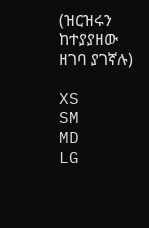(ዝርዝሩን ከተያያዘው ዘገባ ያገኛሉ)

XS
SM
MD
LG